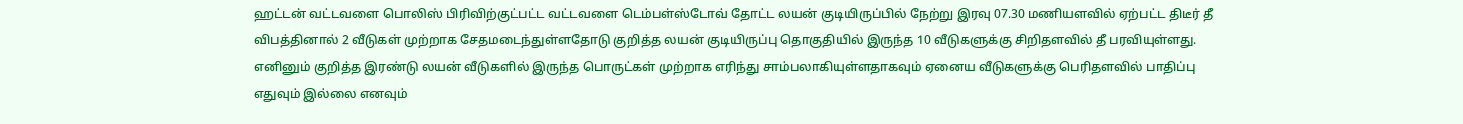ஹட்டன் வட்டவளை பொலிஸ் பிரிவிற்குட்பட்ட வட்டவளை டெம்பள்ஸ்டோவ் தோட்ட லயன் குடியிருப்பில் நேற்று இரவு 07.30 மணியளவில் ஏற்பட்ட திடீர் தீ விபத்தினால் 2 வீடுகள் முற்றாக சேதமடைந்துள்ளதோடு குறித்த லயன் குடியிருப்பு தொகுதியில் இருந்த 10 வீடுகளுக்கு சிறிதளவில் தீ பரவியுள்ளது.
எனினும் குறித்த இரண்டு லயன் வீடுகளில் இருந்த பொருட்கள் முற்றாக எரிந்து சாம்பலாகியுள்ளதாகவும் ஏனைய வீடுகளுக்கு பெரிதளவில் பாதிப்பு எதுவும் இல்லை எனவும்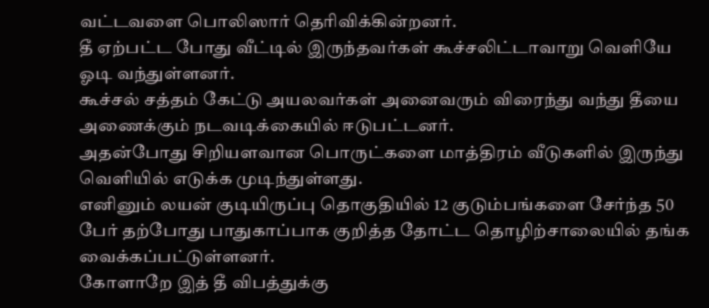வட்டவளை பொலிஸார் தெரிவிக்கின்றனர்.
தீ ஏற்பட்ட போது வீட்டில் இருந்தவர்கள் கூச்சலிட்டாவாறு வெளியே ஓடி வந்துள்ளனர்.
கூச்சல் சத்தம் கேட்டு அயலவர்கள் அனைவரும் விரைந்து வந்து தீயை அணைக்கும் நடவடிக்கையில் ஈடுபட்டனர்.
அதன்போது சிறியளவான பொருட்களை மாத்திரம் வீடுகளில் இருந்து வெளியில் எடுக்க முடிந்துள்ளது.
எனினும் லயன் குடியிருப்பு தொகுதியில் 12 குடும்பங்களை சேர்ந்த 50 பேர் தற்போது பாதுகாப்பாக குறித்த தோட்ட தொழிற்சாலையில் தங்க வைக்கப்பட்டுள்ளனர்.
கோளாறே இத் தீ விபத்துக்கு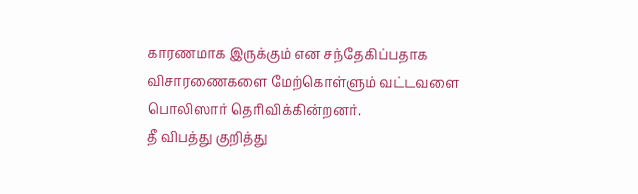காரணமாக இருக்கும் என சந்தேகிப்பதாக விசாரணைகளை மேற்கொள்ளும் வட்டவளை பொலிஸார் தெரிவிக்கின்றனர்.
தீ விபத்து குறித்து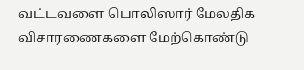வட்டவளை பொலிஸார் மேலதிக விசாரணைகளை மேற்கொண்டு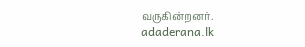வருகின்றனர்.
adaderana.lk